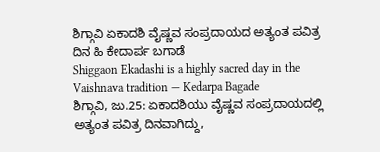ಶಿಗ್ಗಾವಿ ಏಕಾದಶಿ ವೈಷ್ಣವ ಸಂಪ್ರದಾಯದ ಅತ್ಯಂತ ಪವಿತ್ರ ದಿನ ಹಿ ಕೇದಾರ್ಪ ಬಗಾಡೆ
Shiggaon Ekadashi is a highly sacred day in the Vaishnava tradition — Kedarpa Bagade
ಶಿಗ್ಗಾವಿ, ಜು.25: ಏಕಾದಶಿಯು ವೈಷ್ಣವ ಸಂಪ್ರದಾಯದಲ್ಲಿ ಅತ್ಯಂತ ಪವಿತ್ರ ದಿನವಾಗಿದ್ದು,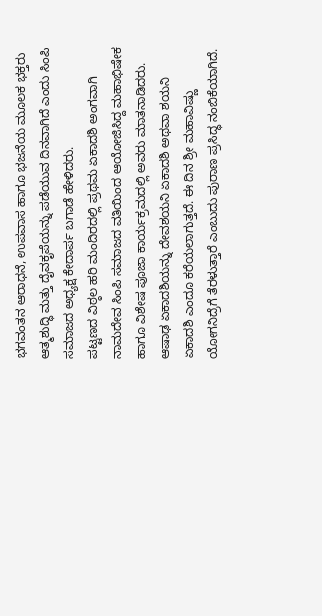ಭಗವಂತನ ಆರಾಧನೆ, ಉಪವಾಸ ಹಾಗೂ ಭಜನೆಯ ಮೂಲಕ ಭಕ್ತರು ಆತ್ಮಶುದ್ಧಿ ಮತ್ತು ದೈವಕೃಪೆಯನ್ನು ಪಡೆಯುವ ದಿನವಾಗಿದೆ ಎಂದು ಸಿಂಪಿ ಸಮಾಜದ ಅಧ್ಯಕ್ಷ ಕೇದಾರ್ಪ ಬಗಾಡೆ ಹೇಳಿದರು.
ಪಟ್ಟಣದ ವಿಠ್ಠಲ ಹರಿ ಮಂದಿರದಲ್ಲಿ ಪ್ರಥಮ ಏಕಾದಶಿ ಅಂಗವಾಗಿ ನಾಮದೇವ ಸಿಂಪಿ ಸಮಾಜದ ವತಿಯಿಂದ ಆಯೋಜಿಸಿದ್ದ ಮಹಾಭಿಷೇಕ ಹಾಗೂ ವಿಶೇಷ ಪೂಜಾ ಕಾರ್ಯಕ್ರಮದಲ್ಲಿ ಅವರು ಮಾತನಾಡಿದರು.
ಆಷಾಢ ಏಕಾದಶಿಯನ್ನು ದೇವಶಯನಿ ಏಕಾದಶಿ ಅಥವಾ ಶಯನಿ ಏಕಾದಶಿ ಎಂದೂ ಕರೆಯಲಾಗುತ್ತದೆ. ಈ ದಿನ ಶ್ರೀ ಮಹಾವಿಷ್ಣು ಯೋಗನಿದ್ರೆಗೆ ತೆರಳುತ್ತಾರೆ ಎಂಬುದು ಪುರಾಣ ಪ್ರಸಿದ್ಧ ನಂಬಿಕೆಯಾಗಿದೆ.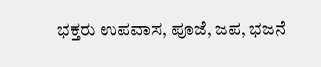ಭಕ್ತರು ಉಪವಾಸ, ಪೂಜೆ, ಜಪ, ಭಜನೆ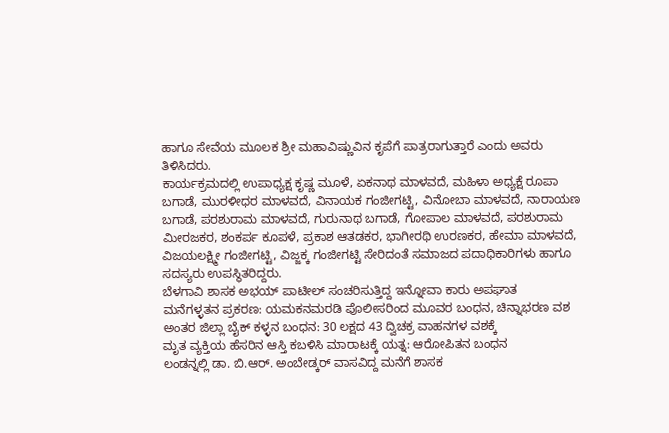ಹಾಗೂ ಸೇವೆಯ ಮೂಲಕ ಶ್ರೀ ಮಹಾವಿಷ್ಣುವಿನ ಕೃಪೆಗೆ ಪಾತ್ರರಾಗುತ್ತಾರೆ ಎಂದು ಅವರು ತಿಳಿಸಿದರು.
ಕಾರ್ಯಕ್ರಮದಲ್ಲಿ ಉಪಾಧ್ಯಕ್ಷ ಕೃಷ್ಣ ಮೂಳೆ, ಏಕನಾಥ ಮಾಳವದೆ, ಮಹಿಳಾ ಅಧ್ಯಕ್ಷೆ ರೂಪಾ ಬಗಾಡೆ, ಮುರಳೀಧರ ಮಾಳವದೆ, ವಿನಾಯಕ ಗಂಜೀಗಟ್ಟಿ, ವಿನೋಬಾ ಮಾಳವದೆ, ನಾರಾಯಣ ಬಗಾಡೆ, ಪರಶುರಾಮ ಮಾಳವದೆ, ಗುರುನಾಥ ಬಗಾಡೆ, ಗೋಪಾಲ ಮಾಳವದೆ, ಪರಶುರಾಮ ಮೀರಜಕರ, ಶಂಕರ್ಪ ಕೂಪಳೆ, ಪ್ರಕಾಶ ಆತಡಕರ, ಭಾಗೀರಥಿ ಉರಣಕರ, ಹೇಮಾ ಮಾಳವದೆ, ವಿಜಯಲಕ್ಷ್ಮೀ ಗಂಜೀಗಟ್ಟಿ, ವಿಜ್ಜಕ್ಕ ಗಂಜೀಗಟ್ಟಿ ಸೇರಿದಂತೆ ಸಮಾಜದ ಪದಾಧಿಕಾರಿಗಳು ಹಾಗೂ ಸದಸ್ಯರು ಉಪಸ್ಥಿತರಿದ್ದರು.
ಬೆಳಗಾವಿ ಶಾಸಕ ಅಭಯ್ ಪಾಟೀಲ್ ಸಂಚರಿಸುತ್ತಿದ್ದ ಇನ್ನೋವಾ ಕಾರು ಅಪಘಾತ
ಮನೆಗಳ್ಳತನ ಪ್ರಕರಣ: ಯಮಕನಮರಡಿ ಪೊಲೀಸರಿಂದ ಮೂವರ ಬಂಧನ, ಚಿನ್ನಾಭರಣ ವಶ
ಅಂತರ ಜಿಲ್ಲಾ ಬೈಕ್ ಕಳ್ಳನ ಬಂಧನ: 30 ಲಕ್ಷದ 43 ದ್ವಿಚಕ್ರ ವಾಹನಗಳ ವಶಕ್ಕೆ
ಮೃತ ವ್ಯಕ್ತಿಯ ಹೆಸರಿನ ಆಸ್ತಿ ಕಬಳಿಸಿ ಮಾರಾಟಕ್ಕೆ ಯತ್ನ: ಆರೋಪಿತನ ಬಂಧನ
ಲಂಡನ್ನಲ್ಲಿ ಡಾ. ಬಿ.ಆರ್. ಅಂಬೇಡ್ಕರ್ ವಾಸವಿದ್ದ ಮನೆಗೆ ಶಾಸಕ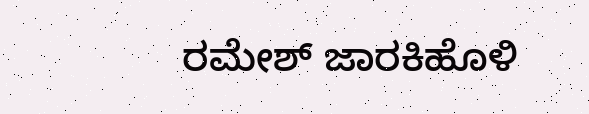ರಮೇಶ್ ಜಾರಕಿಹೊಳಿ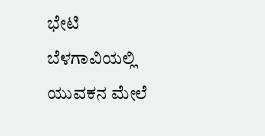ಭೇಟಿ
ಬೆಳಗಾವಿಯಲ್ಲಿ ಯುವಕನ ಮೇಲೆ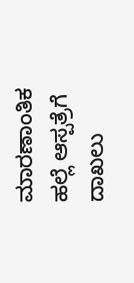ಮಾರಣಾಂತಿಕ ಹಲ್ಲೆ ಆಸ್ಪತ್ರೆಗೆ ದಾಖಲು